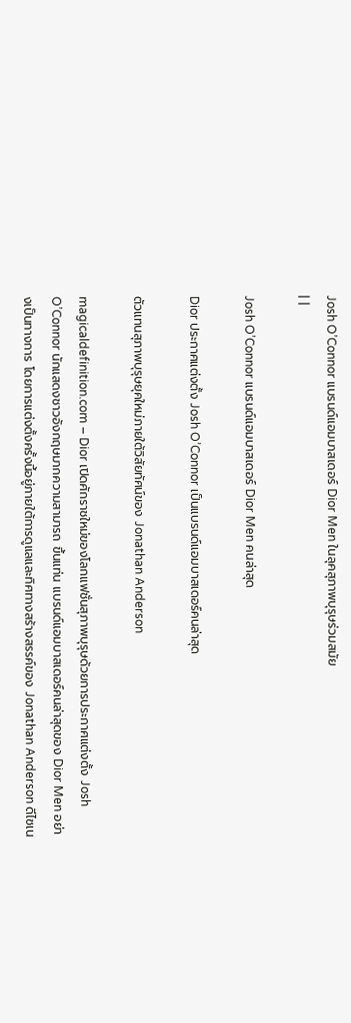Josh O’Connor แบรนด์แอมบาสเดอร์ Dior Men ในลุคสุภาพบุรุษร่วมสมัย
| |

Josh O’Connor แบรนด์แอมบาสเดอร์ Dior Men คนล่าสุด

Dior ประกาศแต่งตั้ง Josh O’Connor เป็นแบรนด์แอมบาสเดอร์คนล่าสุด

ตัวแทนสุภาพบุรุษยุคใหม่ภายใต้วิสัยทัศน์ของ Jonathan Anderson

magicaldefinition.com – Dior เปิดศักราชใหม่ของโลกแฟชั่นสุภาพบุรุษด้วยการประกาศแต่งตั้ง Josh O’Connor นักแสดงชาวอังกฤษมากความสามารถ ขึ้นแท่น แบรนด์แอมบาสเดอร์คนล่าสุดของ Dior Men อย่างเป็นทางการ โดยการแต่งตั้งครั้งนี้อยู่ภายใต้การดูแลและทิศทางสร้างสรรค์ของ Jonathan Anderson ดีไซเน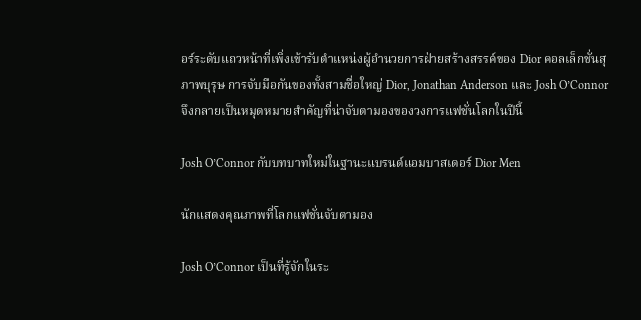อร์ระดับแถวหน้าที่เพิ่งเข้ารับตำแหน่งผู้อำนวยการฝ่ายสร้างสรรค์ของ Dior คอลเล็กชั่นสุภาพบุรุษ การจับมือกันของทั้งสามชื่อใหญ่ Dior, Jonathan Anderson และ Josh O’Connor จึงกลายเป็นหมุดหมายสำคัญที่น่าจับตามองของวงการแฟชั่นโลกในปีนี้

Josh O’Connor กับบทบาทใหม่ในฐานะแบรนด์แอมบาสเดอร์ Dior Men

นักแสดงคุณภาพที่โลกแฟชั่นจับตามอง

Josh O’Connor เป็นที่รู้จักในระ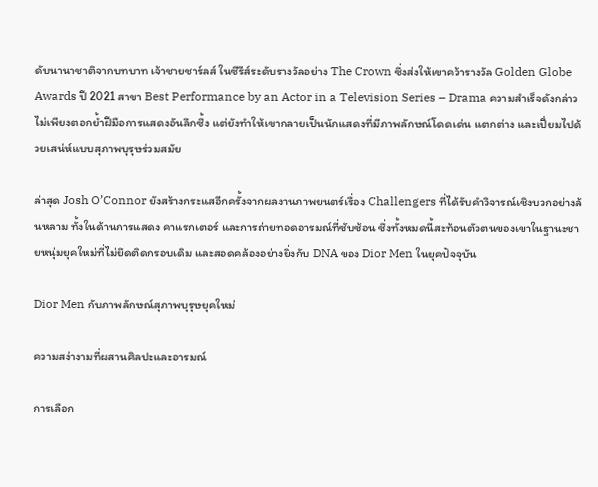ดับนานาชาติจากบทบาท เจ้าชายชาร์ลส์ ในซีรีส์ระดับรางวัลอย่าง The Crown ซึ่งส่งให้เขาคว้ารางวัล Golden Globe Awards ปี 2021 สาขา Best Performance by an Actor in a Television Series – Drama ความสำเร็จดังกล่าวไม่เพียงตอกย้ำฝีมือการแสดงอันลึกซึ้ง แต่ยังทำให้เขากลายเป็นนักแสดงที่มีภาพลักษณ์โดดเด่น แตกต่าง และเปี่ยมไปด้วยเสน่ห์แบบสุภาพบุรุษร่วมสมัย

ล่าสุด Josh O’Connor ยังสร้างกระแสอีกครั้งจากผลงานภาพยนตร์เรื่อง Challengers ที่ได้รับคำวิจารณ์เชิงบวกอย่างล้นหลาม ทั้งในด้านการแสดง คาแรกเตอร์ และการถ่ายทอดอารมณ์ที่ซับซ้อน ซึ่งทั้งหมดนี้สะท้อนตัวตนของเขาในฐานะชายหนุ่มยุคใหม่ที่ไม่ยึดติดกรอบเดิม และสอดคล้องอย่างยิ่งกับ DNA ของ Dior Men ในยุคปัจจุบัน

Dior Men กับภาพลักษณ์สุภาพบุรุษยุคใหม่

ความสง่างามที่ผสานศิลปะและอารมณ์

การเลือก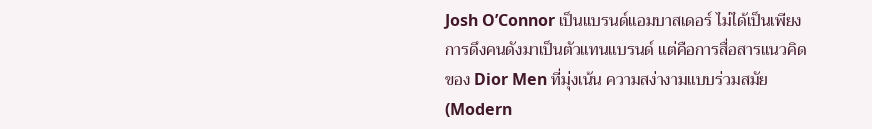Josh O’Connor เป็นแบรนด์แอมบาสเดอร์ ไม่ได้เป็นเพียงการดึงคนดังมาเป็นตัวแทนแบรนด์ แต่คือการสื่อสารแนวคิดของ Dior Men ที่มุ่งเน้น ความสง่างามแบบร่วมสมัย (Modern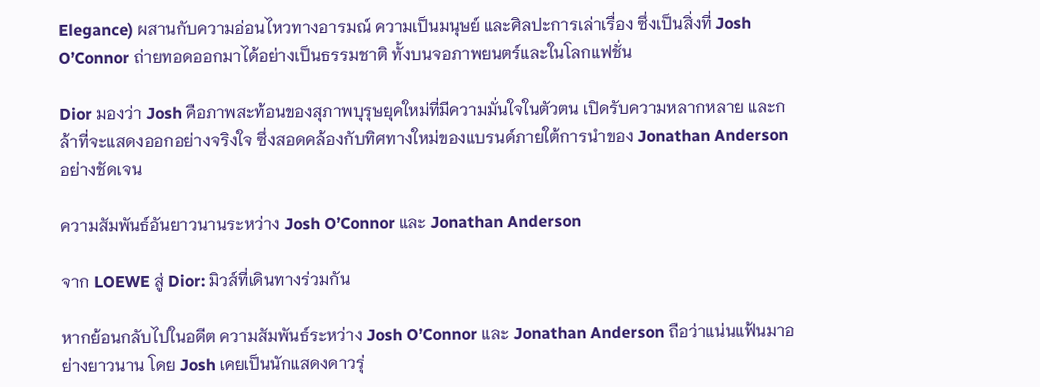Elegance) ผสานกับความอ่อนไหวทางอารมณ์ ความเป็นมนุษย์ และศิลปะการเล่าเรื่อง ซึ่งเป็นสิ่งที่ Josh O’Connor ถ่ายทอดออกมาได้อย่างเป็นธรรมชาติ ทั้งบนจอภาพยนตร์และในโลกแฟชั่น

Dior มองว่า Josh คือภาพสะท้อนของสุภาพบุรุษยุคใหม่ที่มีความมั่นใจในตัวตน เปิดรับความหลากหลาย และกล้าที่จะแสดงออกอย่างจริงใจ ซึ่งสอดคล้องกับทิศทางใหม่ของแบรนด์ภายใต้การนำของ Jonathan Anderson อย่างชัดเจน

ความสัมพันธ์อันยาวนานระหว่าง Josh O’Connor และ Jonathan Anderson

จาก LOEWE สู่ Dior: มิวส์ที่เดินทางร่วมกัน

หากย้อนกลับไปในอดีต ความสัมพันธ์ระหว่าง Josh O’Connor และ Jonathan Anderson ถือว่าแน่นแฟ้นมาอย่างยาวนาน โดย Josh เคยเป็นนักแสดงดาวรุ่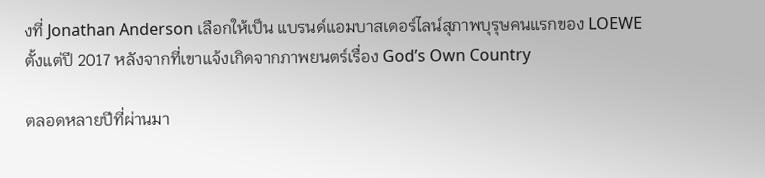งที่ Jonathan Anderson เลือกให้เป็น แบรนด์แอมบาสเดอร์ไลน์สุภาพบุรุษคนแรกของ LOEWE ตั้งแต่ปี 2017 หลังจากที่เขาแจ้งเกิดจากภาพยนตร์เรื่อง God’s Own Country

ตลอดหลายปีที่ผ่านมา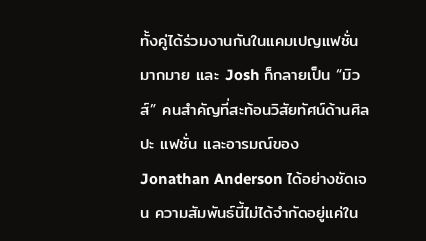ทั้งคู่ได้ร่วมงานกันในแคมเปญแฟชั่นมากมาย และ Josh ก็กลายเป็น “มิวส์” คนสำคัญที่สะท้อนวิสัยทัศน์ด้านศิลปะ แฟชั่น และอารมณ์ของ Jonathan Anderson ได้อย่างชัดเจน ความสัมพันธ์นี้ไม่ได้จำกัดอยู่แค่ใน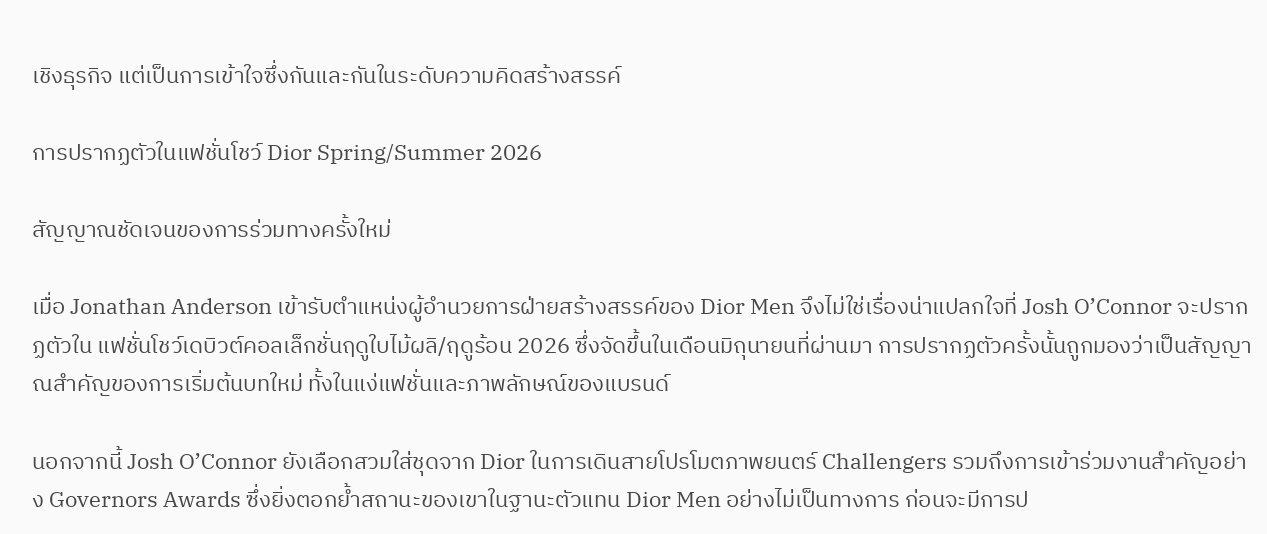เชิงธุรกิจ แต่เป็นการเข้าใจซึ่งกันและกันในระดับความคิดสร้างสรรค์

การปรากฏตัวในแฟชั่นโชว์ Dior Spring/Summer 2026

สัญญาณชัดเจนของการร่วมทางครั้งใหม่

เมื่อ Jonathan Anderson เข้ารับตำแหน่งผู้อำนวยการฝ่ายสร้างสรรค์ของ Dior Men จึงไม่ใช่เรื่องน่าแปลกใจที่ Josh O’Connor จะปรากฏตัวใน แฟชั่นโชว์เดบิวต์คอลเล็กชั่นฤดูใบไม้ผลิ/ฤดูร้อน 2026 ซึ่งจัดขึ้นในเดือนมิถุนายนที่ผ่านมา การปรากฏตัวครั้งนั้นถูกมองว่าเป็นสัญญาณสำคัญของการเริ่มต้นบทใหม่ ทั้งในแง่แฟชั่นและภาพลักษณ์ของแบรนด์

นอกจากนี้ Josh O’Connor ยังเลือกสวมใส่ชุดจาก Dior ในการเดินสายโปรโมตภาพยนตร์ Challengers รวมถึงการเข้าร่วมงานสำคัญอย่าง Governors Awards ซึ่งยิ่งตอกย้ำสถานะของเขาในฐานะตัวแทน Dior Men อย่างไม่เป็นทางการ ก่อนจะมีการป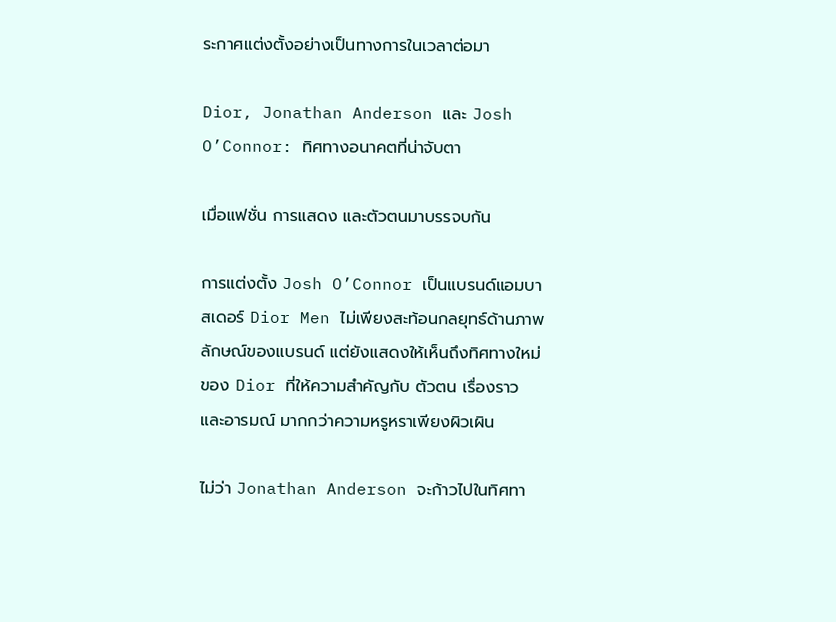ระกาศแต่งตั้งอย่างเป็นทางการในเวลาต่อมา

Dior, Jonathan Anderson และ Josh O’Connor: ทิศทางอนาคตที่น่าจับตา

เมื่อแฟชั่น การแสดง และตัวตนมาบรรจบกัน

การแต่งตั้ง Josh O’Connor เป็นแบรนด์แอมบาสเดอร์ Dior Men ไม่เพียงสะท้อนกลยุทธ์ด้านภาพลักษณ์ของแบรนด์ แต่ยังแสดงให้เห็นถึงทิศทางใหม่ของ Dior ที่ให้ความสำคัญกับ ตัวตน เรื่องราว และอารมณ์ มากกว่าความหรูหราเพียงผิวเผิน

ไม่ว่า Jonathan Anderson จะก้าวไปในทิศทา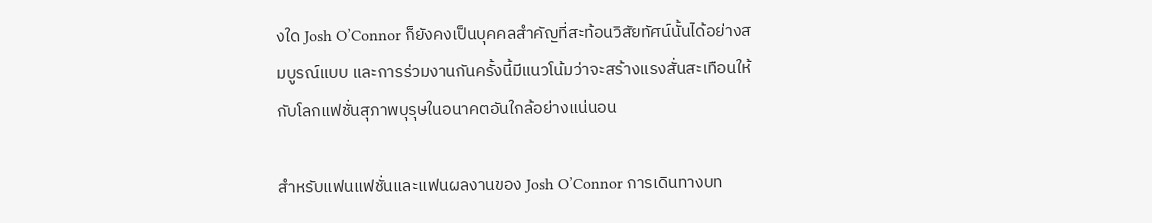งใด Josh O’Connor ก็ยังคงเป็นบุคคลสำคัญที่สะท้อนวิสัยทัศน์นั้นได้อย่างสมบูรณ์แบบ และการร่วมงานกันครั้งนี้มีแนวโน้มว่าจะสร้างแรงสั่นสะเทือนให้กับโลกแฟชั่นสุภาพบุรุษในอนาคตอันใกล้อย่างแน่นอน

สำหรับแฟนแฟชั่นและแฟนผลงานของ Josh O’Connor การเดินทางบท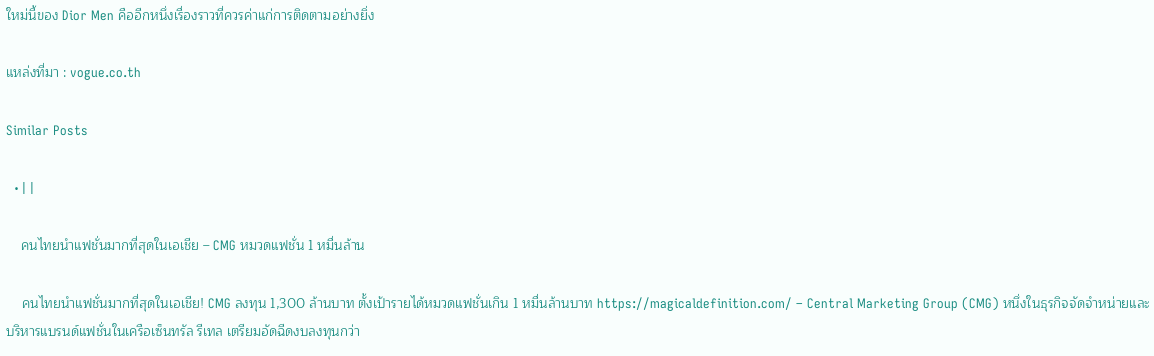ใหม่นี้ของ Dior Men คืออีกหนึ่งเรื่องราวที่ควรค่าแก่การติดตามอย่างยิ่ง

แหล่งที่มา : vogue.co.th

Similar Posts

  • | |

    คนไทยนำแฟชั่นมากที่สุดในเอเชีย – CMG หมวดแฟชั่น 1 หมื่นล้าน

    คนไทยนำแฟชั่นมากที่สุดในเอเชีย! CMG ลงทุน 1,300 ล้านบาท ตั้งเป้ารายได้หมวดแฟชั่นเกิน 1 หมื่นล้านบาท https://magicaldefinition.com/ – Central Marketing Group (CMG) หนึ่งในธุรกิจจัดจำหน่ายและบริหารแบรนด์แฟชั่นในเครือเซ็นทรัล รีเทล เตรียมอัดฉีดงบลงทุนกว่า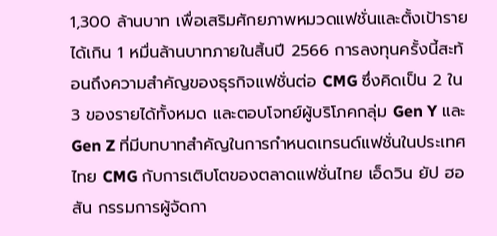1,300 ล้านบาท เพื่อเสริมศักยภาพหมวดแฟชั่นและตั้งเป้ารายได้เกิน 1 หมื่นล้านบาทภายในสิ้นปี 2566 การลงทุนครั้งนี้สะท้อนถึงความสำคัญของธุรกิจแฟชั่นต่อ CMG ซึ่งคิดเป็น 2 ใน 3 ของรายได้ทั้งหมด และตอบโจทย์ผู้บริโภคกลุ่ม Gen Y และ Gen Z ที่มีบทบาทสำคัญในการกำหนดเทรนด์แฟชั่นในประเทศไทย CMG กับการเติบโตของตลาดแฟชั่นไทย เอ็ดวิน ยัป ฮอสัน กรรมการผู้จัดกา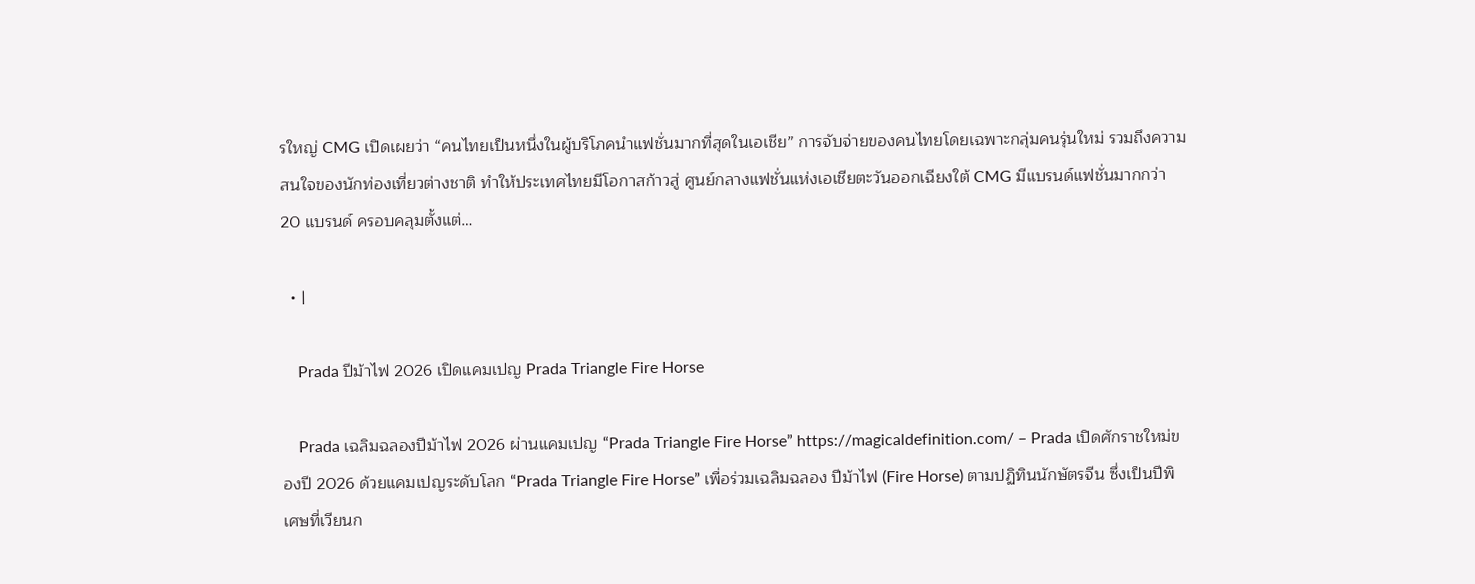รใหญ่ CMG เปิดเผยว่า “คนไทยเป็นหนึ่งในผู้บริโภคนำแฟชั่นมากที่สุดในเอเชีย” การจับจ่ายของคนไทยโดยเฉพาะกลุ่มคนรุ่นใหม่ รวมถึงความสนใจของนักท่องเที่ยวต่างชาติ ทำให้ประเทศไทยมีโอกาสก้าวสู่ ศูนย์กลางแฟชั่นแห่งเอเชียตะวันออกเฉียงใต้ CMG มีแบรนด์แฟชั่นมากกว่า 20 แบรนด์ ครอบคลุมตั้งแต่…

  • |

    Prada ปีม้าไฟ 2026 เปิดแคมเปญ Prada Triangle Fire Horse

    Prada เฉลิมฉลองปีม้าไฟ 2026 ผ่านแคมเปญ “Prada Triangle Fire Horse” https://magicaldefinition.com/ – Prada เปิดศักราชใหม่ของปี 2026 ด้วยแคมเปญระดับโลก “Prada Triangle Fire Horse” เพื่อร่วมเฉลิมฉลอง ปีม้าไฟ (Fire Horse) ตามปฏิทินนักษัตรจีน ซึ่งเป็นปีพิเศษที่เวียนก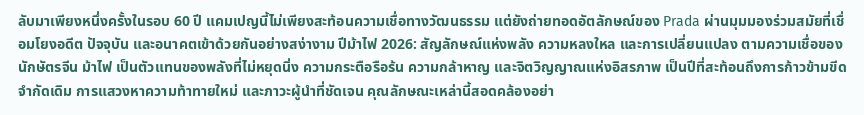ลับมาเพียงหนึ่งครั้งในรอบ 60 ปี แคมเปญนี้ไม่เพียงสะท้อนความเชื่อทางวัฒนธรรม แต่ยังถ่ายทอดอัตลักษณ์ของ Prada ผ่านมุมมองร่วมสมัยที่เชื่อมโยงอดีต ปัจจุบัน และอนาคตเข้าด้วยกันอย่างสง่างาม ปีม้าไฟ 2026: สัญลักษณ์แห่งพลัง ความหลงใหล และการเปลี่ยนแปลง ตามความเชื่อของนักษัตรจีน ม้าไฟ เป็นตัวแทนของพลังที่ไม่หยุดนิ่ง ความกระตือรือร้น ความกล้าหาญ และจิตวิญญาณแห่งอิสรภาพ เป็นปีที่สะท้อนถึงการก้าวข้ามขีดจำกัดเดิม การแสวงหาความท้าทายใหม่ และภาวะผู้นำที่ชัดเจน คุณลักษณะเหล่านี้สอดคล้องอย่า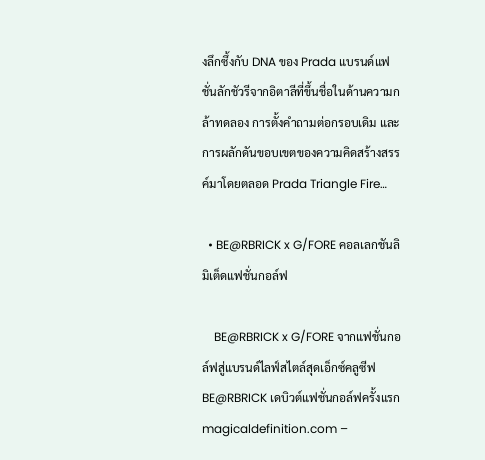งลึกซึ้งกับ DNA ของ Prada แบรนด์แฟชั่นลักชัวรีจากอิตาลีที่ขึ้นชื่อในด้านความกล้าทดลอง การตั้งคำถามต่อกรอบเดิม และการผลักดันขอบเขตของความคิดสร้างสรรค์มาโดยตลอด Prada Triangle Fire…

  • BE@RBRICK x G/FORE คอลเลกชันลิมิเต็ดแฟชั่นกอล์ฟ

    BE@RBRICK x G/FORE จากแฟชั่นกอล์ฟสู่แบรนด์ไลฟ์สไตล์สุดเอ็กซ์คลูซีฟ BE@RBRICK เดบิวต์แฟชั่นกอล์ฟครั้งแรก magicaldefinition.com –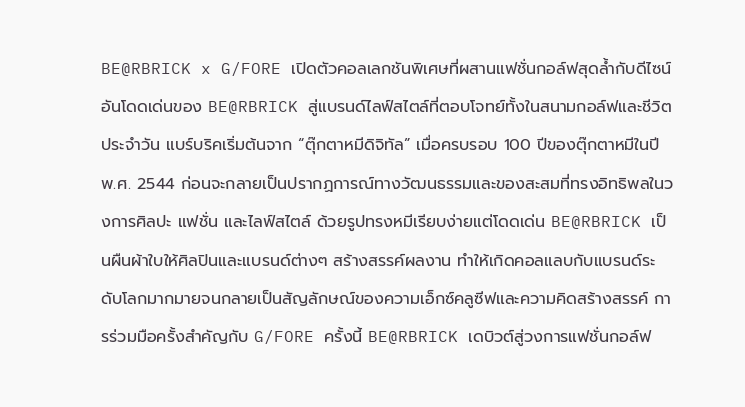BE@RBRICK x G/FORE เปิดตัวคอลเลกชันพิเศษที่ผสานแฟชั่นกอล์ฟสุดล้ำกับดีไซน์อันโดดเด่นของ BE@RBRICK สู่แบรนด์ไลฟ์สไตล์ที่ตอบโจทย์ทั้งในสนามกอล์ฟและชีวิตประจำวัน แบร์บริคเริ่มต้นจาก “ตุ๊กตาหมีดิจิทัล” เมื่อครบรอบ 100 ปีของตุ๊กตาหมีในปี พ.ศ. 2544 ก่อนจะกลายเป็นปรากฏการณ์ทางวัฒนธรรมและของสะสมที่ทรงอิทธิพลในวงการศิลปะ แฟชั่น และไลฟ์สไตล์ ด้วยรูปทรงหมีเรียบง่ายแต่โดดเด่น BE@RBRICK เป็นผืนผ้าใบให้ศิลปินและแบรนด์ต่างๆ สร้างสรรค์ผลงาน ทำให้เกิดคอลแลบกับแบรนด์ระดับโลกมากมายจนกลายเป็นสัญลักษณ์ของความเอ็กซ์คลูซีฟและความคิดสร้างสรรค์ การร่วมมือครั้งสำคัญกับ G/FORE ครั้งนี้ BE@RBRICK เดบิวต์สู่วงการแฟชั่นกอล์ฟ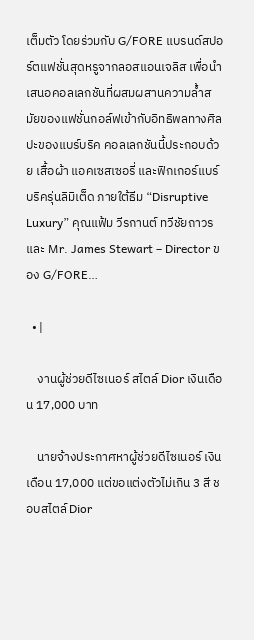เต็มตัว โดยร่วมกับ G/FORE แบรนด์สปอร์ตแฟชั่นสุดหรูจากลอสแอนเจลิส เพื่อนำเสนอคอลเลกชันที่ผสมผสานความล้ำสมัยของแฟชั่นกอล์ฟเข้ากับอิทธิพลทางศิลปะของแบร์บริค คอลเลกชันนี้ประกอบด้วย เสื้อผ้า แอคเซสเซอรี่ และฟิกเกอร์แบร์บริครุ่นลิมิเต็ด ภายใต้ธีม “Disruptive Luxury” คุณแฟ้ม วีรกานต์ ทวีชัยถาวร และ Mr. James Stewart – Director ของ G/FORE…

  • |

    งานผู้ช่วยดีไซเนอร์ สไตล์ Dior เงินเดือน 17,000 บาท

    นายจ้างประกาศหาผู้ช่วยดีไซเนอร์ เงินเดือน 17,000 แต่ขอแต่งตัวไม่เกิน 3 สี ชอบสไตล์ Dior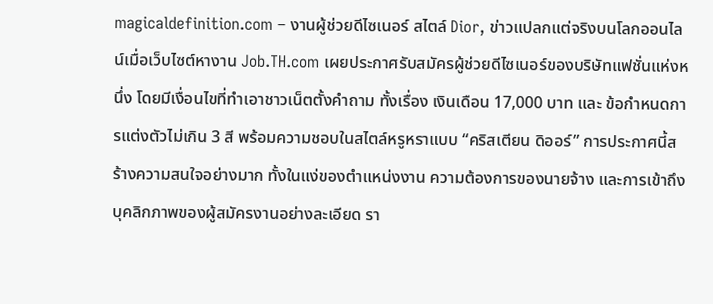magicaldefinition.com – งานผู้ช่วยดีไซเนอร์ สไตล์ Dior, ข่าวแปลกแต่จริงบนโลกออนไลน์เมื่อเว็บไซต์หางาน Job.TH.com เผยประกาศรับสมัครผู้ช่วยดีไซเนอร์ของบริษัทแฟชั่นแห่งหนึ่ง โดยมีเงื่อนไขที่ทำเอาชาวเน็ตตั้งคำถาม ทั้งเรื่อง เงินเดือน 17,000 บาท และ ข้อกำหนดการแต่งตัวไม่เกิน 3 สี พร้อมความชอบในสไตล์หรูหราแบบ “คริสเตียน ดิออร์” การประกาศนี้สร้างความสนใจอย่างมาก ทั้งในแง่ของตำแหน่งงาน ความต้องการของนายจ้าง และการเข้าถึงบุคลิกภาพของผู้สมัครงานอย่างละเอียด รา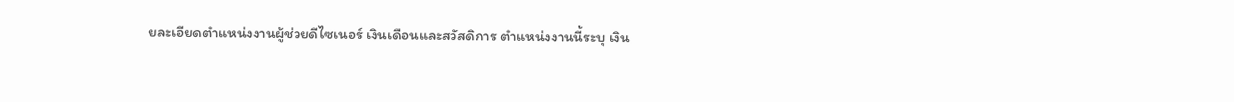ยละเอียดตำแหน่งงานผู้ช่วยดีไซเนอร์ เงินเดือนและสวัสดิการ ตำแหน่งงานนี้ระบุ เงิน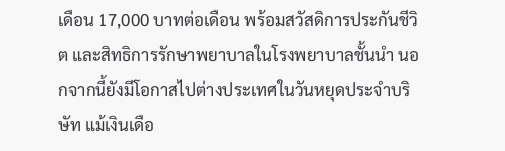เดือน 17,000 บาทต่อเดือน พร้อมสวัสดิการประกันชีวิต และสิทธิการรักษาพยาบาลในโรงพยาบาลชั้นนำ นอกจากนี้ยังมีโอกาสไปต่างประเทศในวันหยุดประจำบริษัท แม้เงินเดือ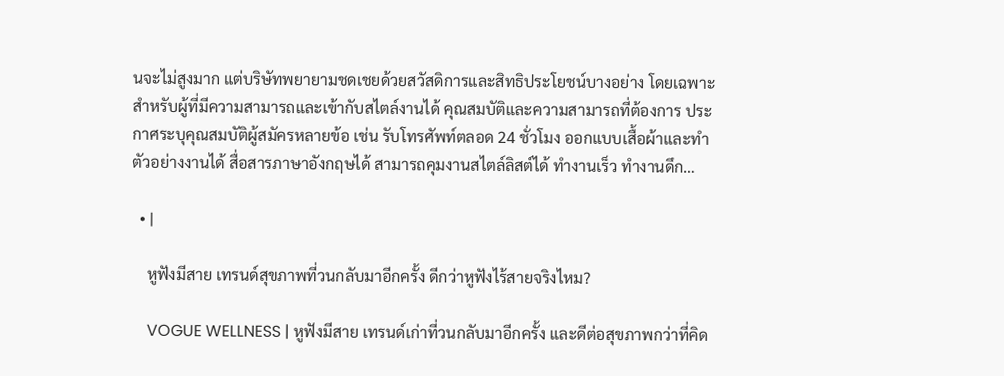นจะไม่สูงมาก แต่บริษัทพยายามชดเชยด้วยสวัสดิการและสิทธิประโยชน์บางอย่าง โดยเฉพาะสำหรับผู้ที่มีความสามารถและเข้ากับสไตล์งานได้ คุณสมบัติและความสามารถที่ต้องการ ประกาศระบุคุณสมบัติผู้สมัครหลายข้อ เช่น รับโทรศัพท์ตลอด 24 ชั่วโมง ออกแบบเสื้อผ้าและทำตัวอย่างงานได้ สื่อสารภาษาอังกฤษได้ สามารถคุมงานสไตล์ลิสต์ได้ ทำงานเร็ว ทำงานดึก…

  • |

    หูฟังมีสาย เทรนด์สุขภาพที่วนกลับมาอีกครั้ง ดีกว่าหูฟังไร้สายจริงไหม?

    VOGUE WELLNESS | หูฟังมีสาย เทรนด์เก่าที่วนกลับมาอีกครั้ง และดีต่อสุขภาพกว่าที่คิด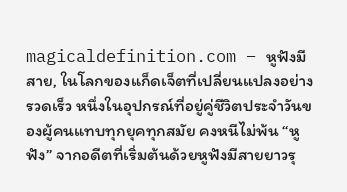magicaldefinition.com – หูฟังมีสาย, ในโลกของแก็ดเจ็ตที่เปลี่ยนแปลงอย่างรวดเร็ว หนึ่งในอุปกรณ์ที่อยู่คู่ชีวิตประจำวันของผู้คนแทบทุกยุคทุกสมัย คงหนีไม่พ้น “หูฟัง” จากอดีตที่เริ่มต้นด้วยหูฟังมีสายยาวรุ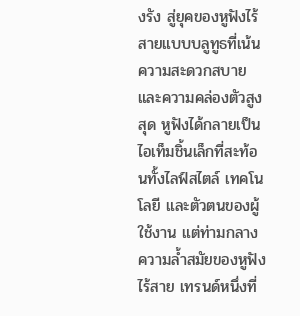งรัง สู่ยุคของหูฟังไร้สายแบบบลูทูธที่เน้นความสะดวกสบายและความคล่องตัวสูงสุด หูฟังได้กลายเป็นไอเท็มชิ้นเล็กที่สะท้อนทั้งไลฟ์สไตล์ เทคโนโลยี และตัวตนของผู้ใช้งาน แต่ท่ามกลางความล้ำสมัยของหูฟังไร้สาย เทรนด์หนึ่งที่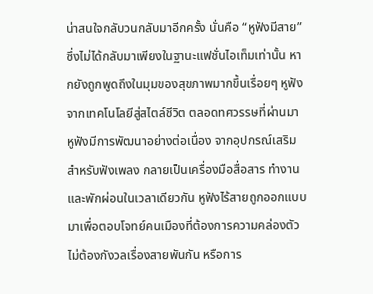น่าสนใจกลับวนกลับมาอีกครั้ง นั่นคือ “หูฟังมีสาย” ซึ่งไม่ได้กลับมาเพียงในฐานะแฟชั่นไอเท็มเท่านั้น หากยังถูกพูดถึงในมุมของสุขภาพมากขึ้นเรื่อยๆ หูฟัง จากเทคโนโลยีสู่สไตล์ชีวิต ตลอดทศวรรษที่ผ่านมา หูฟังมีการพัฒนาอย่างต่อเนื่อง จากอุปกรณ์เสริมสำหรับฟังเพลง กลายเป็นเครื่องมือสื่อสาร ทำงาน และพักผ่อนในเวลาเดียวกัน หูฟังไร้สายถูกออกแบบมาเพื่อตอบโจทย์คนเมืองที่ต้องการความคล่องตัว ไม่ต้องกังวลเรื่องสายพันกัน หรือการ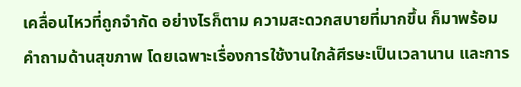เคลื่อนไหวที่ถูกจำกัด อย่างไรก็ตาม ความสะดวกสบายที่มากขึ้น ก็มาพร้อมคำถามด้านสุขภาพ โดยเฉพาะเรื่องการใช้งานใกล้ศีรษะเป็นเวลานาน และการ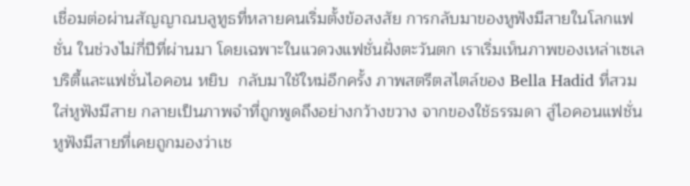เชื่อมต่อผ่านสัญญาณบลูทูธที่หลายคนเริ่มตั้งข้อสงสัย การกลับมาของหูฟังมีสายในโลกแฟชั่น ในช่วงไม่กี่ปีที่ผ่านมา โดยเฉพาะในแวดวงแฟชั่นฝั่งตะวันตก เราเริ่มเห็นภาพของเหล่าเซเลบริตี้และแฟชั่นไอคอน หยิบ  กลับมาใช้ใหม่อีกครั้ง ภาพสตรีตสไตล์ของ Bella Hadid ที่สวมใส่หูฟังมีสาย กลายเป็นภาพจำที่ถูกพูดถึงอย่างกว้างขวาง จากของใช้ธรรมดา สู่ไอคอนแฟชั่น หูฟังมีสายที่เคยถูกมองว่าเช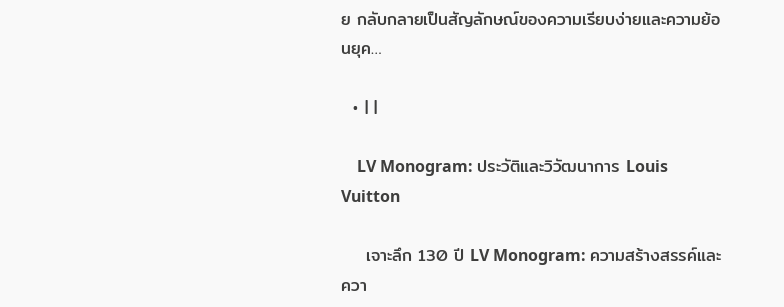ย กลับกลายเป็นสัญลักษณ์ของความเรียบง่ายและความย้อนยุค…

  • | |

    LV Monogram: ประวัติและวิวัฒนาการ Louis Vuitton

    เจาะลึก 130 ปี LV Monogram: ความสร้างสรรค์และควา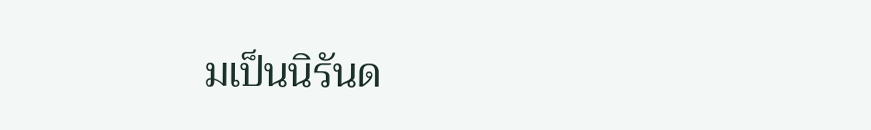มเป็นนิรันด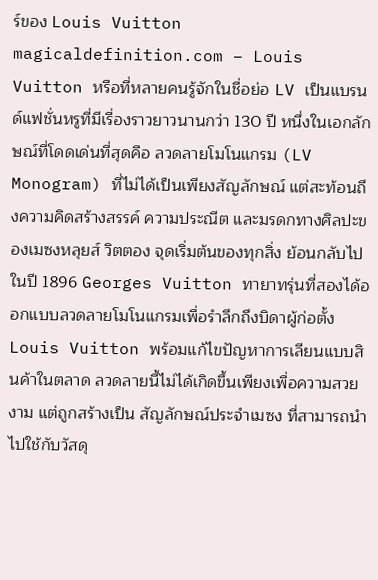ร์ของ Louis Vuitton magicaldefinition.com – Louis Vuitton หรือที่หลายคนรู้จักในชื่อย่อ LV เป็นแบรนด์แฟชั่นหรูที่มีเรื่องราวยาวนานกว่า 130 ปี หนึ่งในเอกลักษณ์ที่โดดเด่นที่สุดคือ ลวดลายโมโนแกรม (LV Monogram) ที่ไม่ได้เป็นเพียงสัญลักษณ์ แต่สะท้อนถึงความคิดสร้างสรรค์ ความประณีต และมรดกทางศิลปะของเมซงหลุยส์ วิตตอง จุดเริ่มต้นของทุกสิ่ง ย้อนกลับไปในปี 1896 Georges Vuitton ทายาทรุ่นที่สองได้ออกแบบลวดลายโมโนแกรมเพื่อรำลึกถึงบิดาผู้ก่อตั้ง Louis Vuitton พร้อมแก้ไขปัญหาการเลียนแบบสินค้าในตลาด ลวดลายนี้ไม่ได้เกิดขึ้นเพียงเพื่อความสวยงาม แต่ถูกสร้างเป็น สัญลักษณ์ประจำเมซง ที่สามารถนำไปใช้กับวัสดุ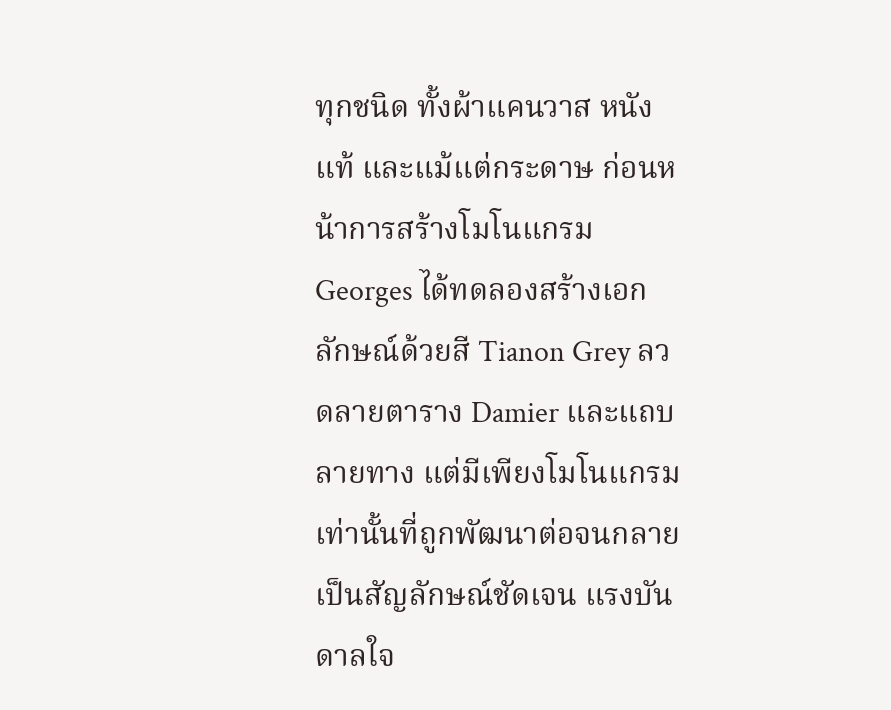ทุกชนิด ทั้งผ้าแคนวาส หนังแท้ และแม้แต่กระดาษ ก่อนหน้าการสร้างโมโนแกรม Georges ได้ทดลองสร้างเอกลักษณ์ด้วยสี Tianon Grey ลวดลายตาราง Damier และแถบลายทาง แต่มีเพียงโมโนแกรมเท่านั้นที่ถูกพัฒนาต่อจนกลายเป็นสัญลักษณ์ชัดเจน แรงบันดาลใจ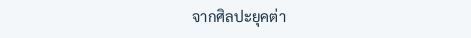จากศิลปะยุคต่า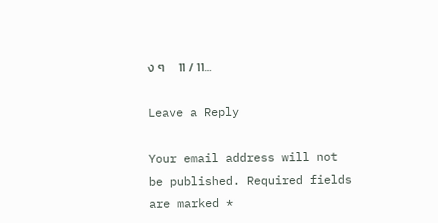ง ๆ     11 / 11…

Leave a Reply

Your email address will not be published. Required fields are marked *